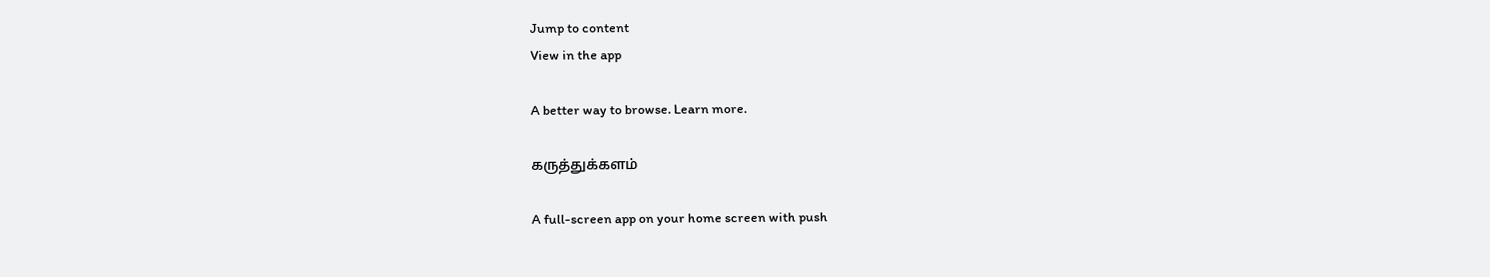Jump to content
View in the app

A better way to browse. Learn more.

கருத்துக்களம்

A full-screen app on your home screen with push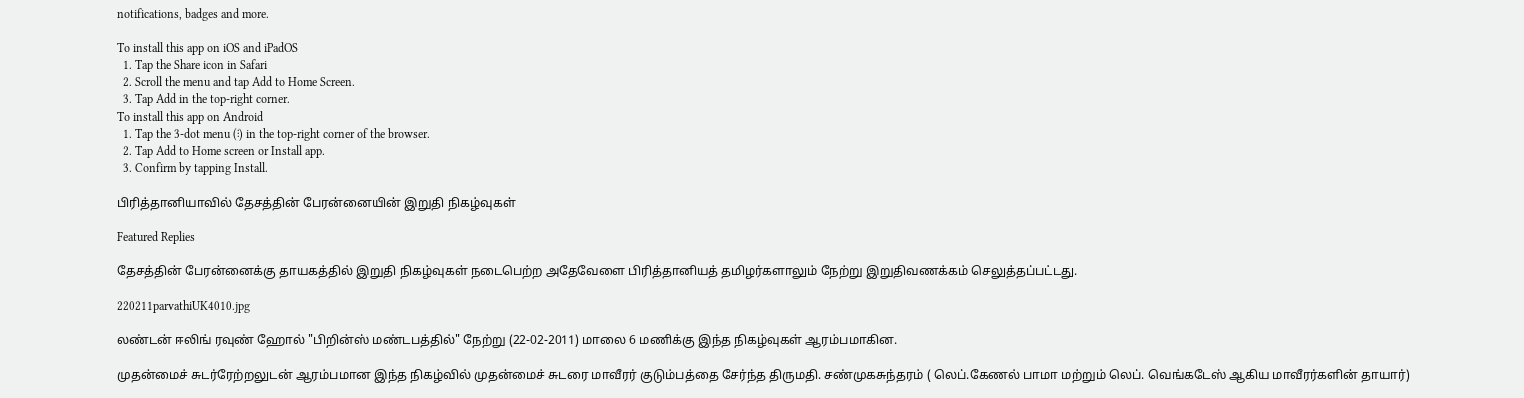notifications, badges and more.

To install this app on iOS and iPadOS
  1. Tap the Share icon in Safari
  2. Scroll the menu and tap Add to Home Screen.
  3. Tap Add in the top-right corner.
To install this app on Android
  1. Tap the 3-dot menu (⋮) in the top-right corner of the browser.
  2. Tap Add to Home screen or Install app.
  3. Confirm by tapping Install.

பிரித்தானியாவில் தேசத்தின் பேரன்னையின் இறுதி நிகழ்வுகள்

Featured Replies

தேசத்தின் பேரன்னைக்கு தாயகத்தில் இறுதி நிகழ்வுகள் நடைபெற்ற அதேவேளை பிரித்தானியத் தமிழர்களாலும் நேற்று இறுதிவணக்கம் செலுத்தப்பட்டது.

220211parvathiUK4010.jpg

லண்டன் ஈலிங் ரவுண் ஹோல் "பிறின்ஸ் மண்டபத்தில்" நேற்று (22-02-2011) மாலை 6 மணிக்கு இந்த நிகழ்வுகள் ஆரம்பமாகின.

முதன்மைச் சுடர்ரேற்றலுடன் ஆரம்பமான இந்த நிகழ்வில் முதன்மைச் சுடரை மாவீரர் குடும்பத்தை சேர்ந்த திருமதி. சண்முகசுந்தரம் ( லெப்.கேணல் பாமா மற்றும் லெப். வெங்கடேஸ் ஆகிய மாவீரர்களின் தாயார்)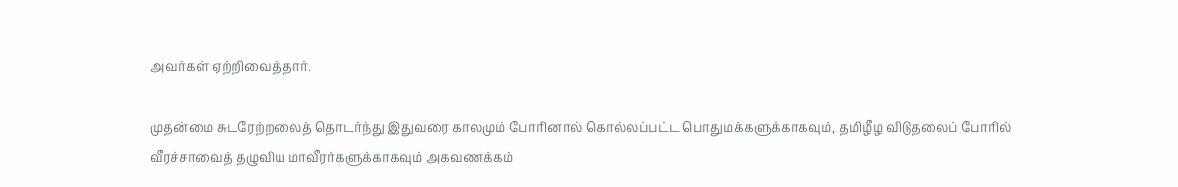அவர்கள் ஏற்றிவைத்தார்.

முதன்மை சுடரேற்றலைத் தொடர்ந்து இதுவரை காலமும் போரினால் கொல்லப்பட்ட பொதுமக்களுக்காகவும், தமிழீழ விடுதலைப் போரில் வீரச்சாவைத் தழுவிய மாவீரர்களுக்காகவும் அகவணக்கம்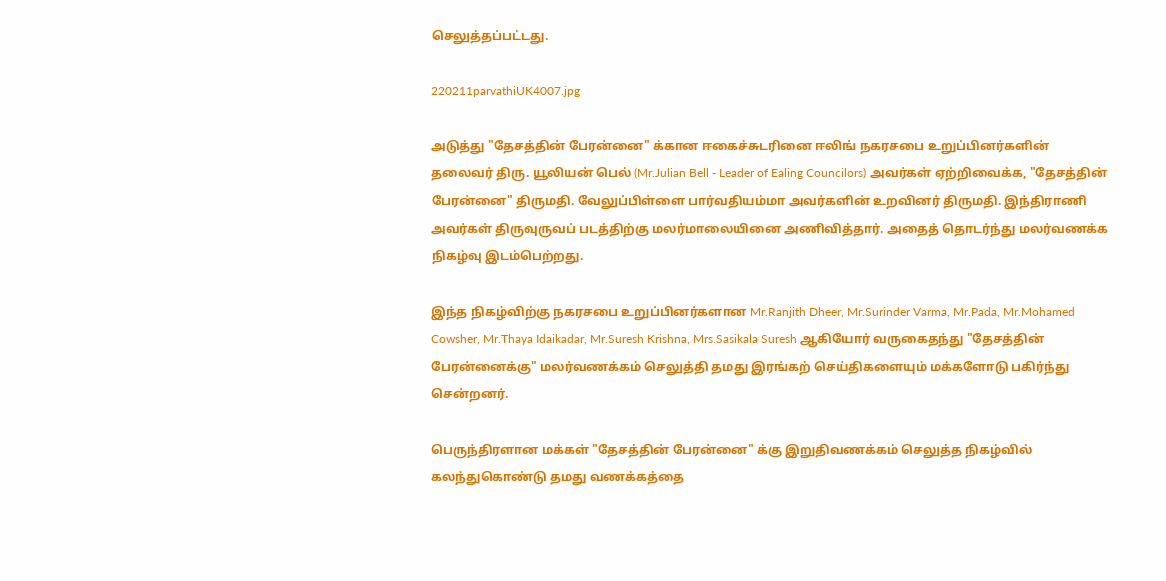செலுத்தப்பட்டது.

220211parvathiUK4007.jpg

அடுத்து "தேசத்தின் பேரன்னை" க்கான ஈகைச்சுடரினை ஈலிங் நகரசபை உறுப்பினர்களின் தலைவர் திரு. யூலியன் பெல் (Mr.Julian Bell - Leader of Ealing Councilors) அவர்கள் ஏற்றிவைக்க, "தேசத்தின் பேரன்னை" திருமதி. வேலுப்பிள்ளை பார்வதியம்மா அவர்களின் உறவினர் திருமதி. இந்திராணி அவர்கள் திருவுருவப் படத்திற்கு மலர்மாலையினை அணிவித்தார். அதைத் தொடர்ந்து மலர்வணக்க நிகழ்வு இடம்பெற்றது.

இந்த நிகழ்விற்கு நகரசபை உறுப்பினர்களான Mr.Ranjith Dheer, Mr.Surinder Varma, Mr.Pada, Mr.Mohamed Cowsher, Mr.Thaya Idaikadar, Mr.Suresh Krishna, Mrs.Sasikala Suresh ஆகியோர் வருகைதந்து "தேசத்தின் பேரன்னைக்கு" மலர்வணக்கம் செலுத்தி தமது இரங்கற் செய்திகளையும் மக்களோடு பகிர்ந்து சென்றனர்.

பெருந்திரளான மக்கள் "தேசத்தின் பேரன்னை" க்கு இறுதிவணக்கம் செலுத்த நிகழ்வில் கலந்துகொண்டு தமது வணக்கத்தை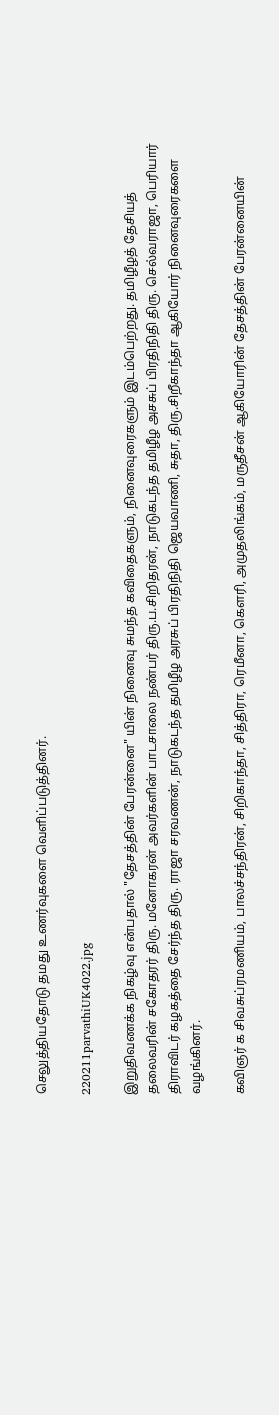செலுத்தியதோடு தமது உணர்வுகளை வெளிப்படுத்தினர்.

220211parvathiUK4022.jpg

இறுதிவணக்க நிகழ்வு என்பதால் "தேசத்தின் பேரன்னை" யின் நினைவு சுமந்த கவிதைகளும், நினைவுரைகளும் இடம்பெற்றது. தமிழீழத் தேசியத் தலைவரின் சகோதரர் திரு. மனோகரன் அவர்களின் பாடசாலை நண்பர் திரு.ப.சிறிதரன், நாடுகடந்த தமிழீழ அசசுப் பிரதிநிதி திரு. செல்வராஜா, பெரியார் திராவிடர் கழகத்தை சேர்ந்த திரு. ராஜா சரவணன், நாடுகடந்த தமிழீழ அரசுப் பிரதிநிதி ஜெயவாணி, சுதா, திரு.சிறீகாந்தா ஆகியோர் நினைவுரைகளை வழங்கினர்.

கவிஞர் க சிவசுப்ரமணியம், பாலச்சந்திரன், சிறிகாந்தா, சித்திரா, ரெமீனா, கௌரி, அமுதலிங்கம், மருதீசன் ஆகியோரின் தேசத்தின் பேரன்னையின்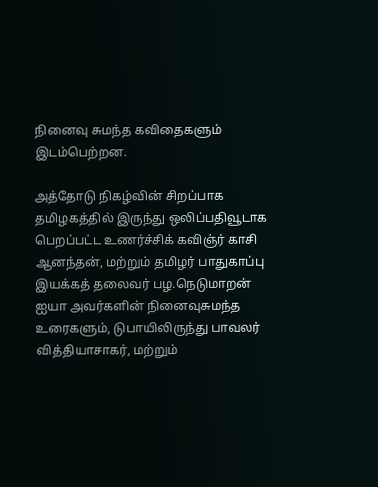நினைவு சுமந்த கவிதைகளும் இடம்பெற்றன.

அத்தோடு நிகழ்வின் சிறப்பாக தமிழகத்தில் இருந்து ஒலிப்பதிவூடாக பெறப்பட்ட உணர்ச்சிக் கவிஞ்ர் காசி ஆனந்தன், மற்றும் தமிழர் பாதுகாப்பு இயக்கத் தலைவர் பழ.நெடுமாறன் ஐயா அவர்களின் நினைவுசுமந்த உரைகளும், டுபாயிலிருந்து பாவலர் வித்தியாசாகர், மற்றும்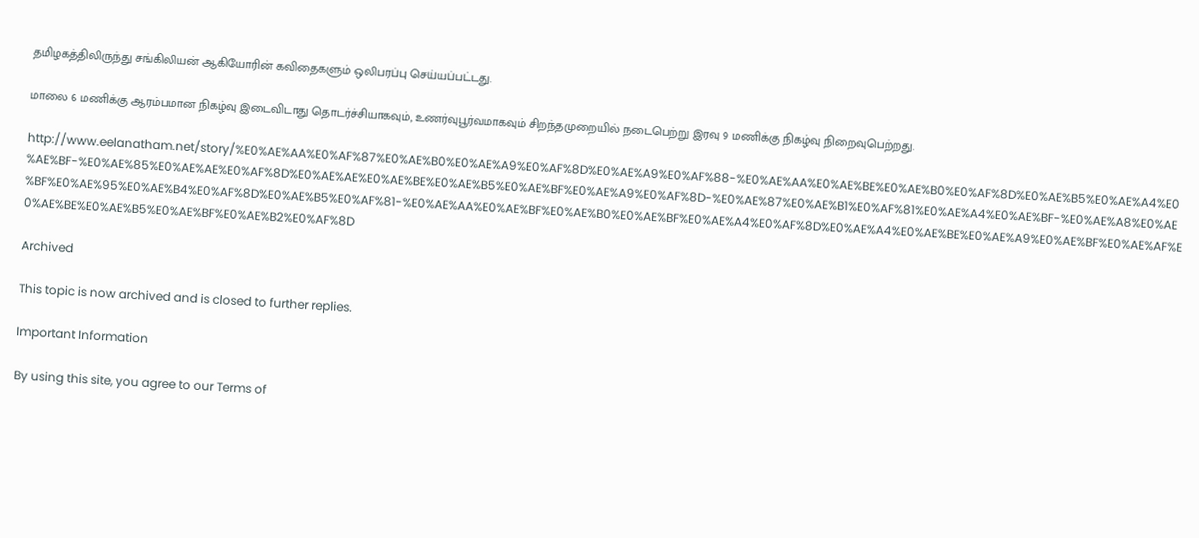தமிழகத்திலிருந்து சங்கிலியன் ஆகியோரின் கவிதைகளும் ஒலிபரப்பு செய்யப்பட்டது.

மாலை 6 மணிக்கு ஆரம்பமான நிகழ்வு இடைவிடாது தொடர்ச்சியாகவும், உணர்வுபூர்வமாகவும் சிறந்தமுறையில் நடைபெற்று இரவு 9 மணிக்கு நிகழ்வு நிறைவுபெற்றது.

http://www.eelanatham.net/story/%E0%AE%AA%E0%AF%87%E0%AE%B0%E0%AE%A9%E0%AF%8D%E0%AE%A9%E0%AF%88-%E0%AE%AA%E0%AE%BE%E0%AE%B0%E0%AF%8D%E0%AE%B5%E0%AE%A4%E0%AE%BF-%E0%AE%85%E0%AE%AE%E0%AF%8D%E0%AE%AE%E0%AE%BE%E0%AE%B5%E0%AE%BF%E0%AE%A9%E0%AF%8D-%E0%AE%87%E0%AE%B1%E0%AF%81%E0%AE%A4%E0%AE%BF-%E0%AE%A8%E0%AE%BF%E0%AE%95%E0%AE%B4%E0%AF%8D%E0%AE%B5%E0%AF%81-%E0%AE%AA%E0%AE%BF%E0%AE%B0%E0%AE%BF%E0%AE%A4%E0%AF%8D%E0%AE%A4%E0%AE%BE%E0%AE%A9%E0%AE%BF%E0%AE%AF%E0%AE%BE%E0%AE%B5%E0%AE%BF%E0%AE%B2%E0%AF%8D

Archived

This topic is now archived and is closed to further replies.

Important Information

By using this site, you agree to our Terms of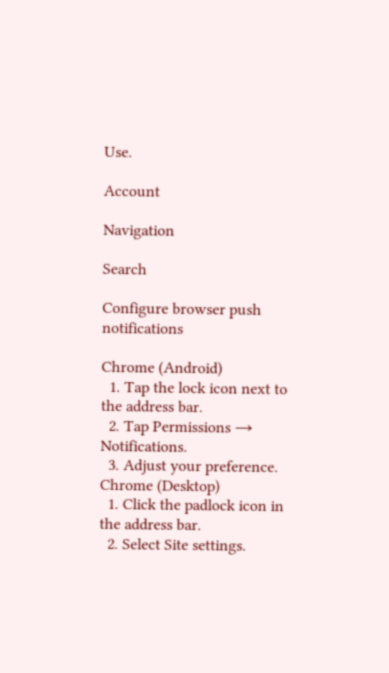Use.

Account

Navigation

Search

Configure browser push notifications

Chrome (Android)
  1. Tap the lock icon next to the address bar.
  2. Tap Permissions → Notifications.
  3. Adjust your preference.
Chrome (Desktop)
  1. Click the padlock icon in the address bar.
  2. Select Site settings.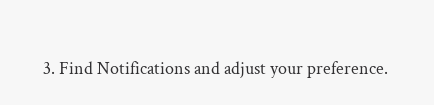3. Find Notifications and adjust your preference.